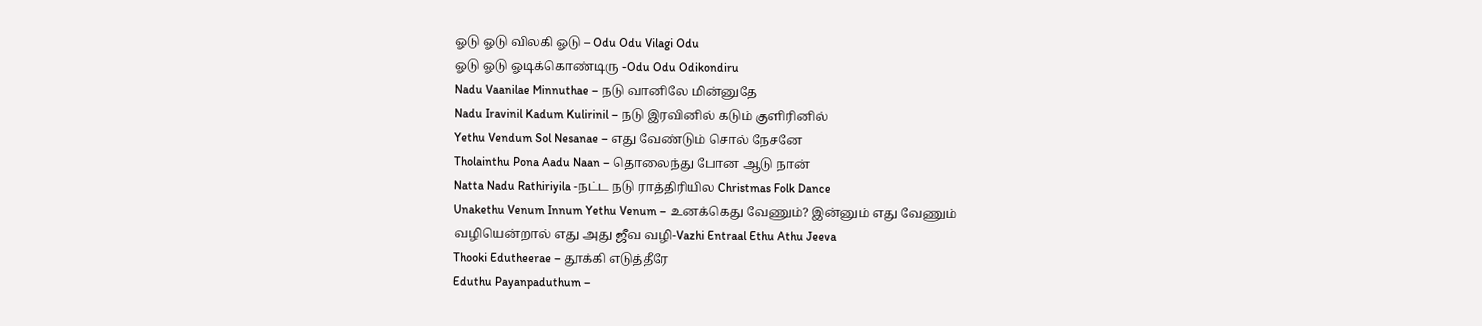ஓடு ஓடு விலகி ஓடு – Odu Odu Vilagi Odu
ஓடு ஓடு ஓடிக்கொண்டிரு -Odu Odu Odikondiru
Nadu Vaanilae Minnuthae – நடு வானிலே மின்னுதே
Nadu Iravinil Kadum Kulirinil – நடு இரவினில் கடும் குளிரினில்
Yethu Vendum Sol Nesanae – எது வேண்டும் சொல் நேசனே
Tholainthu Pona Aadu Naan – தொலைந்து போன ஆடு நான்
Natta Nadu Rathiriyila -நட்ட நடு ராத்திரியில Christmas Folk Dance
Unakethu Venum Innum Yethu Venum – உனக்கெது வேணும்? இன்னும் எது வேணும்
வழியென்றால் எது அது ஜீவ வழி-Vazhi Entraal Ethu Athu Jeeva
Thooki Edutheerae – தூக்கி எடுத்தீரே
Eduthu Payanpaduthum –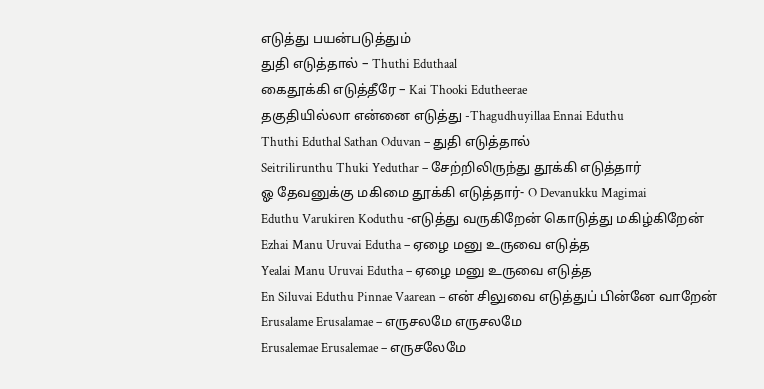எடுத்து பயன்படுத்தும்
துதி எடுத்தால் – Thuthi Eduthaal
கைதூக்கி எடுத்தீரே – Kai Thooki Edutheerae
தகுதியில்லா என்னை எடுத்து -Thagudhuyillaa Ennai Eduthu
Thuthi Eduthal Sathan Oduvan – துதி எடுத்தால்
Seitrilirunthu Thuki Yeduthar – சேற்றிலிருந்து தூக்கி எடுத்தார்
ஓ தேவனுக்கு மகிமை தூக்கி எடுத்தார்- O Devanukku Magimai
Eduthu Varukiren Koduthu -எடுத்து வருகிறேன் கொடுத்து மகிழ்கிறேன்
Ezhai Manu Uruvai Edutha – ஏழை மனு உருவை எடுத்த
Yealai Manu Uruvai Edutha – ஏழை மனு உருவை எடுத்த
En Siluvai Eduthu Pinnae Vaarean – என் சிலுவை எடுத்துப் பின்னே வாறேன்
Erusalame Erusalamae – எருசலமே எருசலமே
Erusalemae Erusalemae – எருசலேமே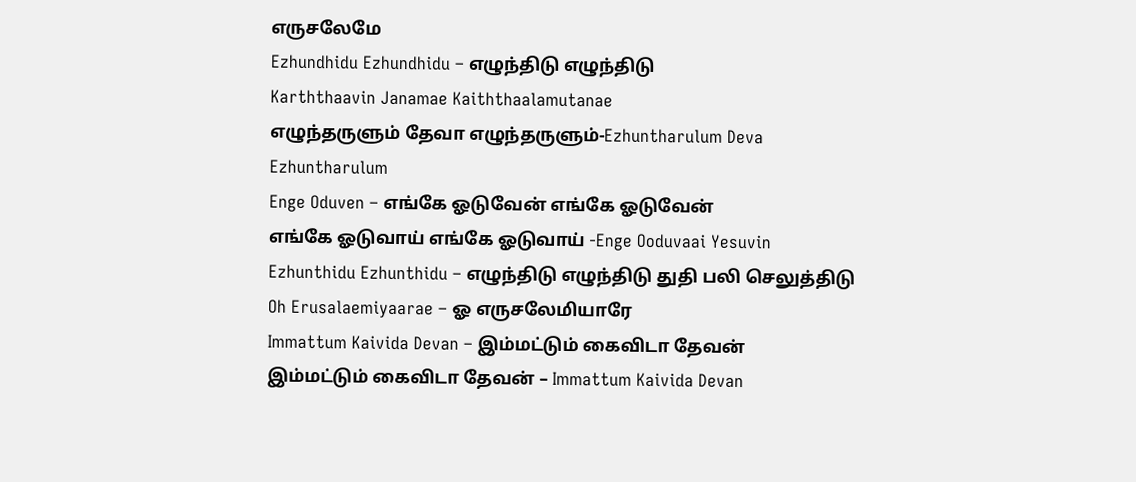எருசலேமே
Ezhundhidu Ezhundhidu – எழுந்திடு எழுந்திடு
Karththaavin Janamae Kaiththaalamutanae
எழுந்தருளும் தேவா எழுந்தருளும்-Ezhuntharulum Deva Ezhuntharulum
Enge Oduven – எங்கே ஓடுவேன் எங்கே ஓடுவேன்
எங்கே ஓடுவாய் எங்கே ஓடுவாய் -Enge Ooduvaai Yesuvin
Ezhunthidu Ezhunthidu – எழுந்திடு எழுந்திடு துதி பலி செலுத்திடு
Oh Erusalaemiyaarae – ஓ எருசலேமியாரே
Immattum Kaivida Devan – இம்மட்டும் கைவிடா தேவன்
இம்மட்டும் கைவிடா தேவன் – Immattum Kaivida Devan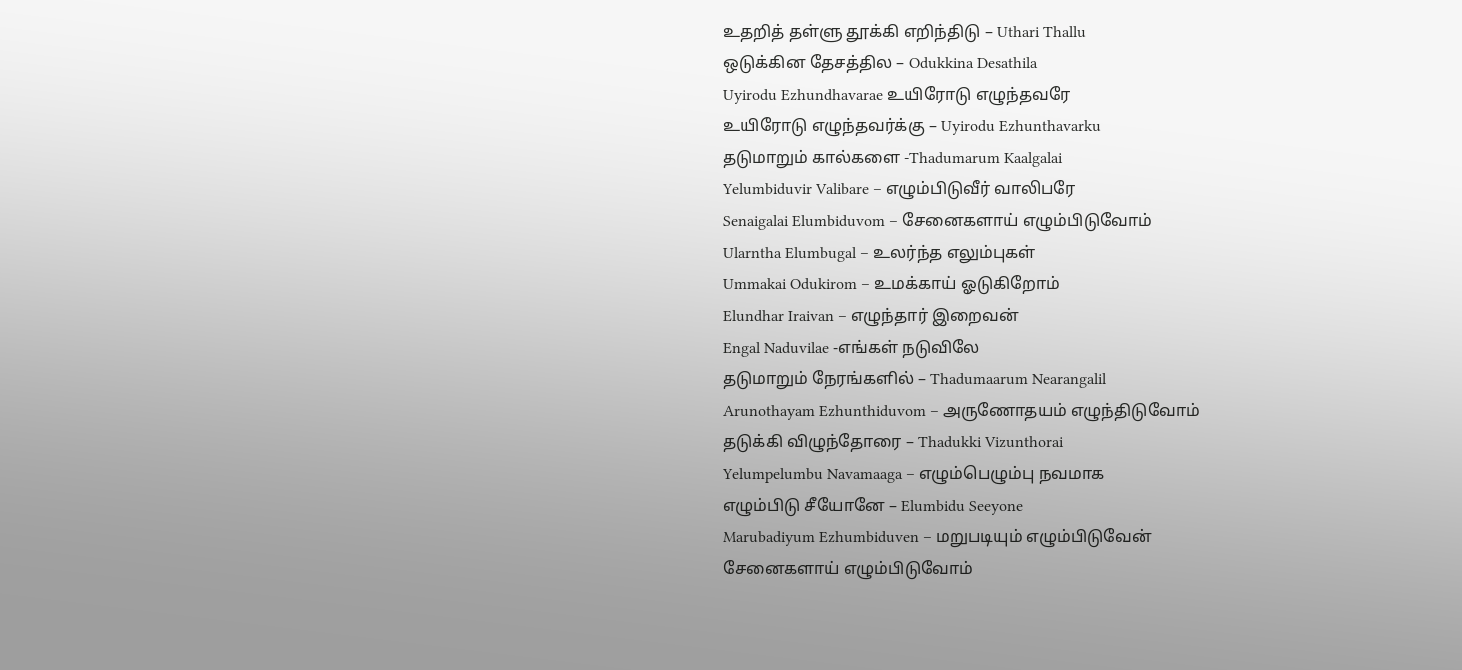உதறித் தள்ளு தூக்கி எறிந்திடு – Uthari Thallu
ஒடுக்கின தேசத்தில – Odukkina Desathila
Uyirodu Ezhundhavarae உயிரோடு எழுந்தவரே
உயிரோடு எழுந்தவர்க்கு – Uyirodu Ezhunthavarku
தடுமாறும் கால்களை -Thadumarum Kaalgalai
Yelumbiduvir Valibare – எழும்பிடுவீர் வாலிபரே
Senaigalai Elumbiduvom – சேனைகளாய் எழும்பிடுவோம்
Ularntha Elumbugal – உலர்ந்த எலும்புகள்
Ummakai Odukirom – உமக்காய் ஓடுகிறோம்
Elundhar Iraivan – எழுந்தார் இறைவன்
Engal Naduvilae -எங்கள் நடுவிலே
தடுமாறும் நேரங்களில் – Thadumaarum Nearangalil
Arunothayam Ezhunthiduvom – அருணோதயம் எழுந்திடுவோம்
தடுக்கி விழுந்தோரை – Thadukki Vizunthorai
Yelumpelumbu Navamaaga – எழும்பெழும்பு நவமாக
எழும்பிடு சீயோனே – Elumbidu Seeyone
Marubadiyum Ezhumbiduven – மறுபடியும் எழும்பிடுவேன்
சேனைகளாய் எழும்பிடுவோம்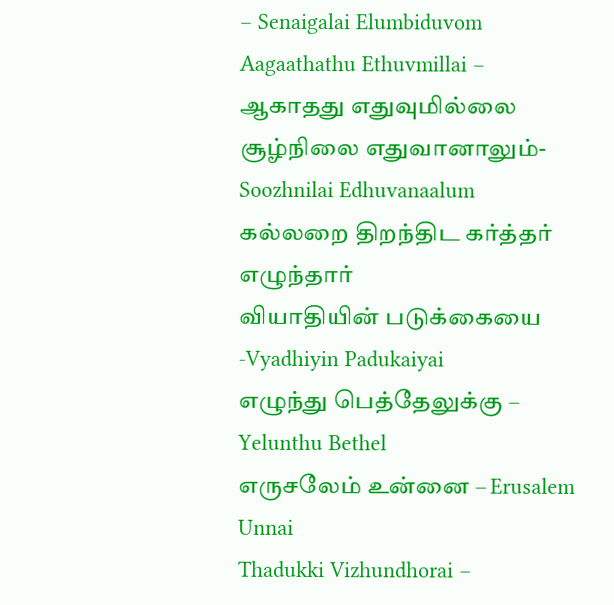– Senaigalai Elumbiduvom
Aagaathathu Ethuvmillai – ஆகாதது எதுவுமில்லை
சூழ்நிலை எதுவானாலும்-Soozhnilai Edhuvanaalum
கல்லறை திறந்திட கர்த்தர் எழுந்தார்
வியாதியின் படுக்கையை -Vyadhiyin Padukaiyai
எழுந்து பெத்தேலுக்கு – Yelunthu Bethel
எருசலேம் உன்னை – Erusalem Unnai
Thadukki Vizhundhorai –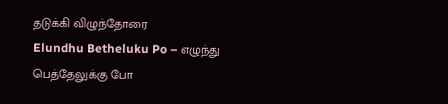தடுக்கி விழுந்தோரை
Elundhu Betheluku Po – எழுந்து பெத்தேலுக்கு போ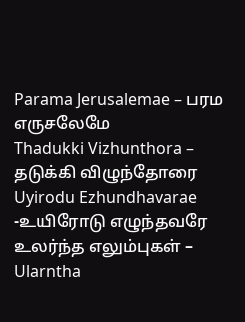Parama Jerusalemae – பரம எருசலேமே
Thadukki Vizhunthora – தடுக்கி விழுந்தோரை
Uyirodu Ezhundhavarae -உயிரோடு எழுந்தவரே
உலர்ந்த எலும்புகள் – Ularntha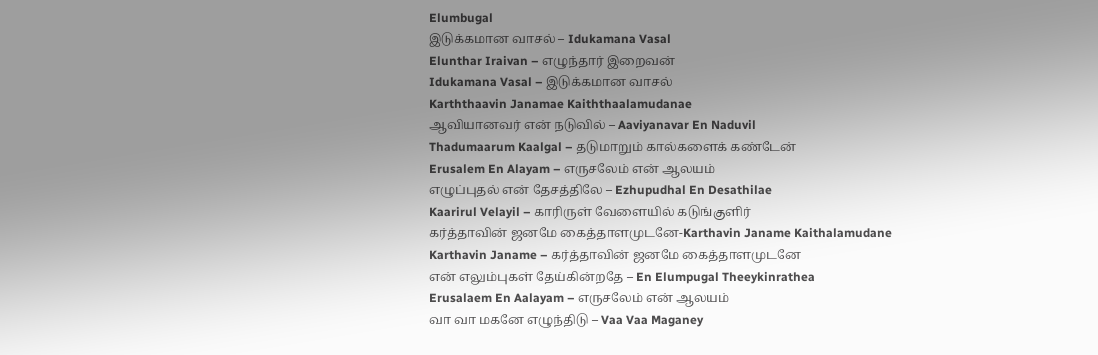Elumbugal
இடுக்கமான வாசல் – Idukamana Vasal
Elunthar Iraivan – எழுந்தார் இறைவன்
Idukamana Vasal – இடுக்கமான வாசல்
Karththaavin Janamae Kaiththaalamudanae
ஆவியானவர் என் நடுவில் – Aaviyanavar En Naduvil
Thadumaarum Kaalgal – தடுமாறும் கால்களைக் கண்டேன்
Erusalem En Alayam – எருசலேம் என் ஆலயம்
எழுப்புதல் என் தேசத்திலே – Ezhupudhal En Desathilae
Kaarirul Velayil – காரிருள் வேளையில் கடுங்குளிர்
கர்த்தாவின் ஜனமே கைத்தாளமுடனே-Karthavin Janame Kaithalamudane
Karthavin Janame – கர்த்தாவின் ஜனமே கைத்தாளமுடனே
என் எலும்புகள் தேய்கின்றதே – En Elumpugal Theeykinrathea
Erusalaem En Aalayam – எருசலேம் என் ஆலயம்
வா வா மகனே எழுந்திடு – Vaa Vaa Maganey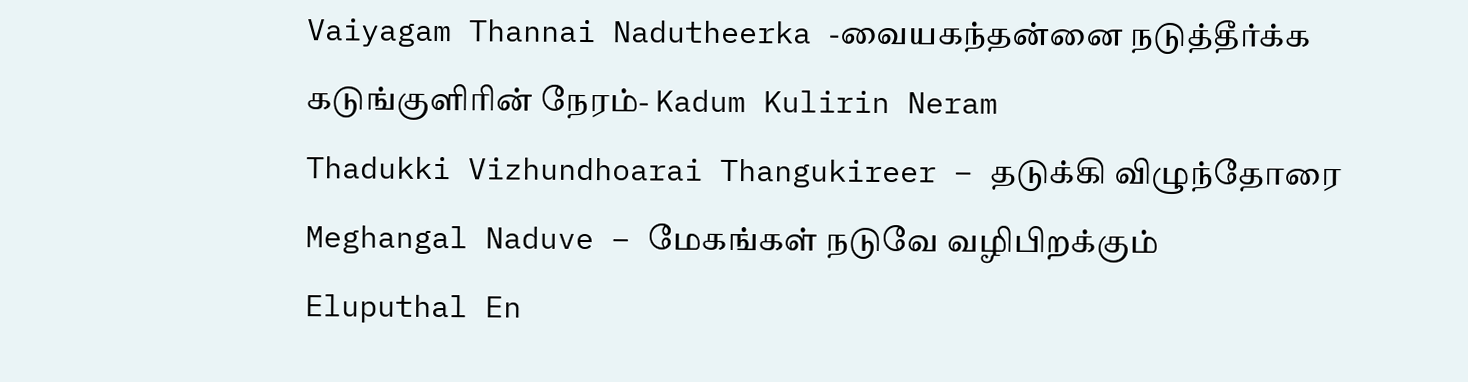Vaiyagam Thannai Nadutheerka -வையகந்தன்னை நடுத்தீர்க்க
கடுங்குளிரின் நேரம்- Kadum Kulirin Neram
Thadukki Vizhundhoarai Thangukireer – தடுக்கி விழுந்தோரை
Meghangal Naduve – மேகங்கள் நடுவே வழிபிறக்கும்
Eluputhal En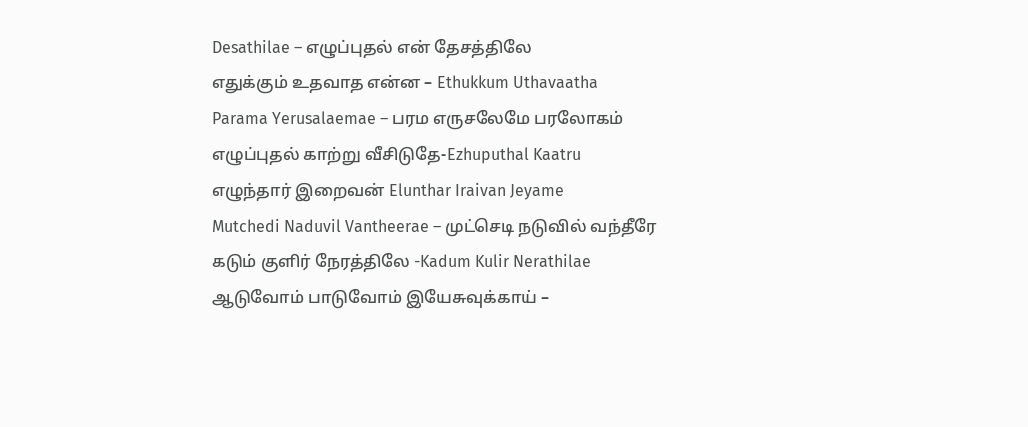Desathilae – எழுப்புதல் என் தேசத்திலே
எதுக்கும் உதவாத என்ன – Ethukkum Uthavaatha
Parama Yerusalaemae – பரம எருசலேமே பரலோகம்
எழுப்புதல் காற்று வீசிடுதே-Ezhuputhal Kaatru
எழுந்தார் இறைவன் Elunthar Iraivan Jeyame
Mutchedi Naduvil Vantheerae – முட்செடி நடுவில் வந்தீரே
கடும் குளிர் நேரத்திலே -Kadum Kulir Nerathilae
ஆடுவோம் பாடுவோம் இயேசுவுக்காய் –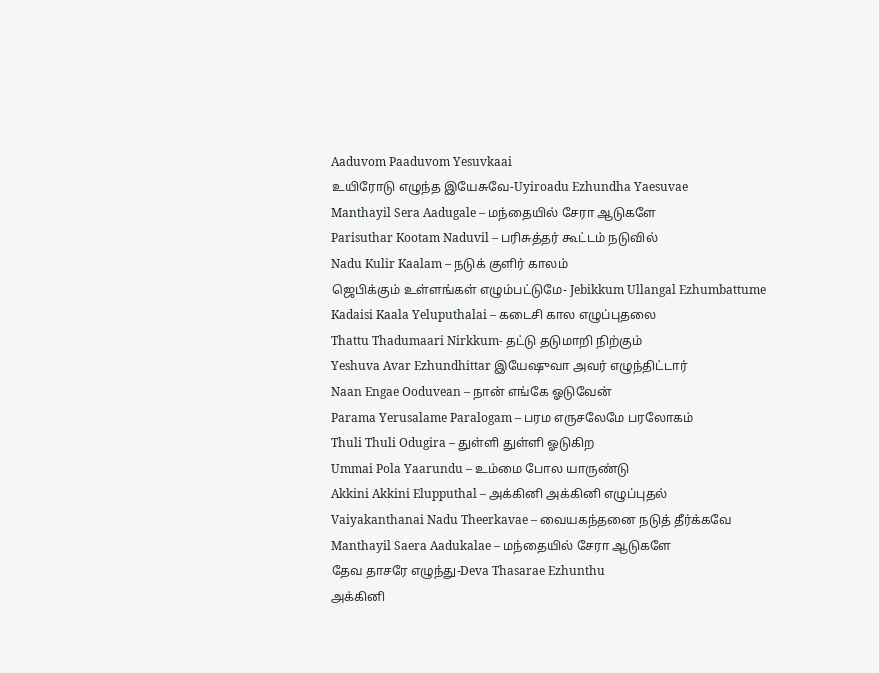Aaduvom Paaduvom Yesuvkaai
உயிரோடு எழுந்த இயேசுவே-Uyiroadu Ezhundha Yaesuvae
Manthayil Sera Aadugale – மந்தையில் சேரா ஆடுகளே
Parisuthar Kootam Naduvil – பரிசுத்தர் கூட்டம் நடுவில்
Nadu Kulir Kaalam – நடுக் குளிர் காலம்
ஜெபிக்கும் உள்ளங்கள் எழும்பட்டுமே- Jebikkum Ullangal Ezhumbattume
Kadaisi Kaala Yeluputhalai – கடைசி கால எழுப்புதலை
Thattu Thadumaari Nirkkum- தட்டு தடுமாறி நிற்கும்
Yeshuva Avar Ezhundhittar இயேஷுவா அவர் எழுந்திட்டார்
Naan Engae Ooduvean – நான் எங்கே ஓடுவேன்
Parama Yerusalame Paralogam – பரம எருசலேமே பரலோகம்
Thuli Thuli Odugira – துள்ளி துள்ளி ஓடுகிற
Ummai Pola Yaarundu – உம்மை போல யாருண்டு
Akkini Akkini Elupputhal – அக்கினி அக்கினி எழுப்புதல்
Vaiyakanthanai Nadu Theerkavae – வையகந்தனை நடுத் தீர்க்கவே
Manthayil Saera Aadukalae – மந்தையில் சேரா ஆடுகளே
தேவ தாசரே எழுந்து-Deva Thasarae Ezhunthu
அக்கினி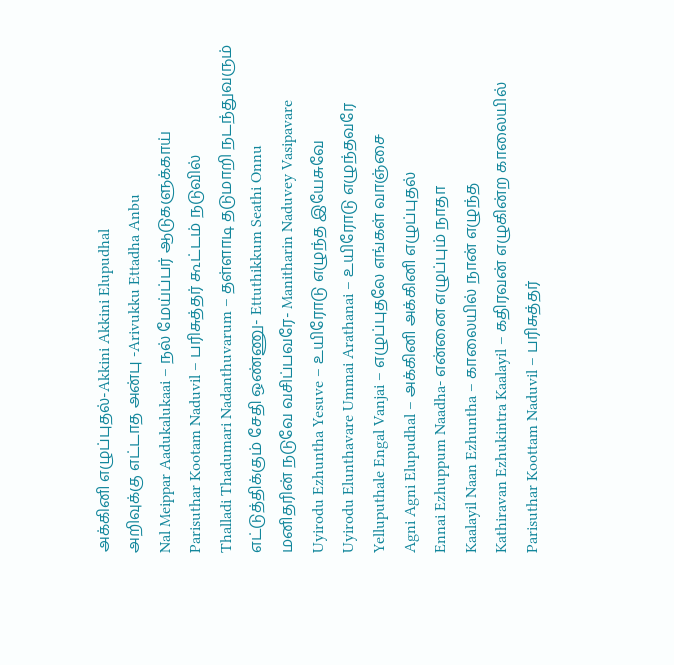அக்கினி எழுப்புதல்-Akkini Akkini Elupudhal
அறிவுக்கு எட்டாத அன்பு -Arivukku Ettadha Anbu
Nal Meippar Aadukalukaai – நல் மேய்ப்பர் ஆடுகளுக்காய்
Parisuthar Kootam Naduvil – பரிசுத்தர் கூட்டம் நடுவில்
Thalladi Thadumari Nadanthuvarum – தள்ளாடி தடுமாறி நடந்துவரும்
எட்டுத்திக்கும் சேதி ஒண்ணு- Ettuthikkum Seathi Onnu
மனிதரின் நடுவே வசிப்பவரே- Manitharin Naduvey Vasipavare
Uyirodu Ezhuntha Yesuve – உயிரோடு எழுந்த இயேசுவே
Uyirodu Elunthavare Ummai Arathanai – உயிரோடு எழுந்தவரே
Yelluputhale Engal Vanjai – எழுப்புதலே எங்கள் வாஞ்சை
Agni Agni Elupudhal – அக்கினி அக்கினி எழுப்புதல்
Ennai Ezhuppum Naadha- என்னை எழுப்பும் நாதா
Kaalayil Naan Ezhuntha – காலையில் நான் எழுந்த
Kathiravan Ezhukintra Kaalayil – கதிரவன் எழுகின்ற காலையில்
Parisuthar Koottam Naduvil – பரிசுத்தர்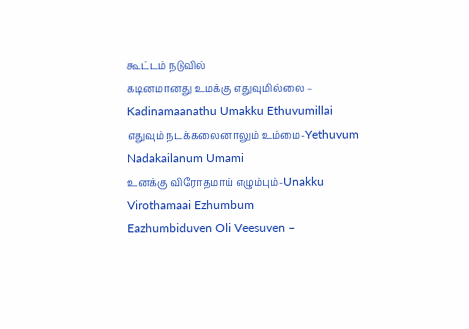கூட்டம் நடுவில்
கடினமானது உமக்கு எதுவுமில்லை – Kadinamaanathu Umakku Ethuvumillai
எதுவும் நடக்கலைனாலும் உம்மை-Yethuvum Nadakailanum Umami
உனக்கு விரோதமாய் எழும்பும்-Unakku Virothamaai Ezhumbum
Eazhumbiduven Oli Veesuven –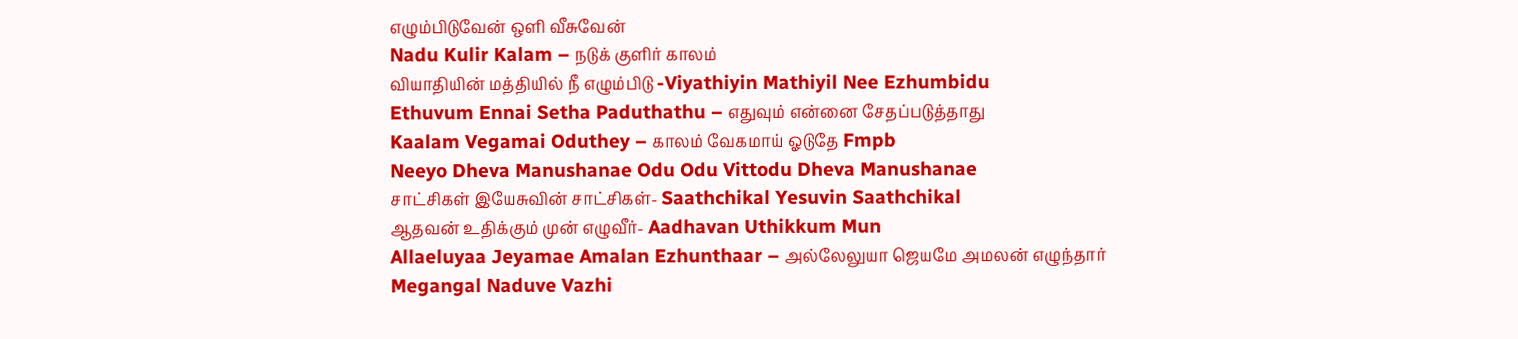எழும்பிடுவேன் ஒளி வீசுவேன்
Nadu Kulir Kalam – நடுக் குளிர் காலம்
வியாதியின் மத்தியில் நீ எழும்பிடு -Viyathiyin Mathiyil Nee Ezhumbidu
Ethuvum Ennai Setha Paduthathu – எதுவும் என்னை சேதப்படுத்தாது
Kaalam Vegamai Oduthey – காலம் வேகமாய் ஓடுதே Fmpb
Neeyo Dheva Manushanae Odu Odu Vittodu Dheva Manushanae
சாட்சிகள் இயேசுவின் சாட்சிகள்- Saathchikal Yesuvin Saathchikal
ஆதவன் உதிக்கும் முன் எழுவீர்- Aadhavan Uthikkum Mun
Allaeluyaa Jeyamae Amalan Ezhunthaar – அல்லேலுயா ஜெயமே அமலன் எழுந்தார்
Megangal Naduve Vazhi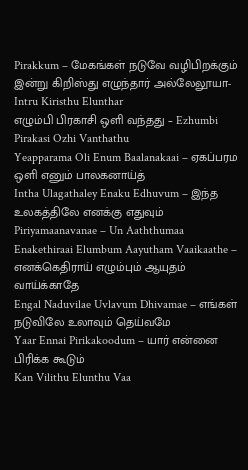Pirakkum – மேகங்கள் நடுவே வழிபிறக்கும்
இன்று கிறிஸ்து எழுந்தார் அல்லேலூயா- Intru Kiristhu Elunthar
எழும்பி பிரகாசி ஒளி வந்தது – Ezhumbi Pirakasi Ozhi Vanthathu
Yeapparama Oli Enum Baalanakaai – ஏகப்பரம ஒளி எனும் பாலகனாய்த்
Intha Ulagathaley Enaku Edhuvum – இந்த உலகத்திலே எனக்கு எதுவும்
Piriyamaanavanae – Un Aaththumaa
Enakethiraai Elumbum Aayutham Vaaikaathe – எனக்கெதிராய் எழும்பும் ஆயுதம் வாய்க்காதே
Engal Naduvilae Uvlavum Dhivamae – எங்கள் நடுவிலே உலாவும் தெய்வமே
Yaar Ennai Pirikakoodum – யார் என்னை பிரிக்க கூடும்
Kan Vilithu Elunthu Vaa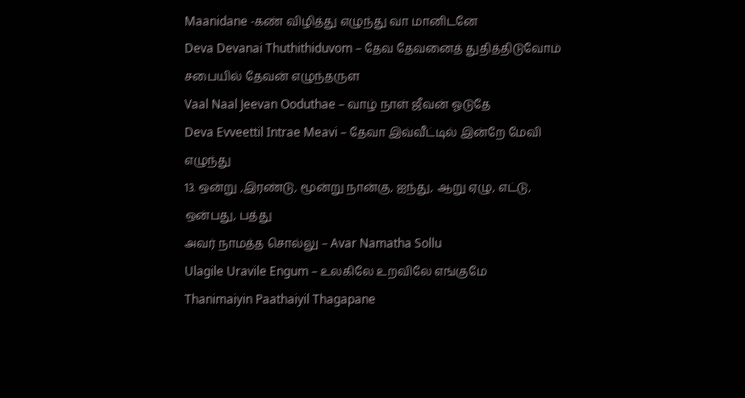Maanidane -கண் விழித்து எழுந்து வா மானிடனே
Deva Devanai Thuthithiduvom – தேவ தேவனைத் துதித்திடுவோம் சபையில் தேவன் எழுந்தருள
Vaal Naal Jeevan Ooduthae – வாழ் நாள் ஜீவன் ஓடுதே
Deva Evveettil Intrae Meavi – தேவா இவ்வீட்டில் இன்றே மேவி எழுந்து
13. ஒன்று ,இரண்டு, மூன்று நான்கு, ஐந்து, ஆறு ஏழு, எட்டு, ஒன்பது, பத்து
அவர் நாமத்த சொல்லு – Avar Namatha Sollu
Ulagile Uravile Engum – உலகிலே உறவிலே எங்குமே
Thanimaiyin Paathaiyil Thagapane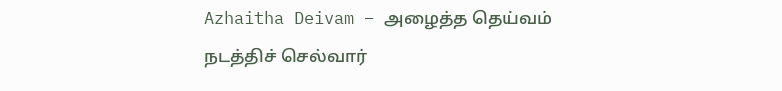Azhaitha Deivam – அழைத்த தெய்வம் நடத்திச் செல்வார்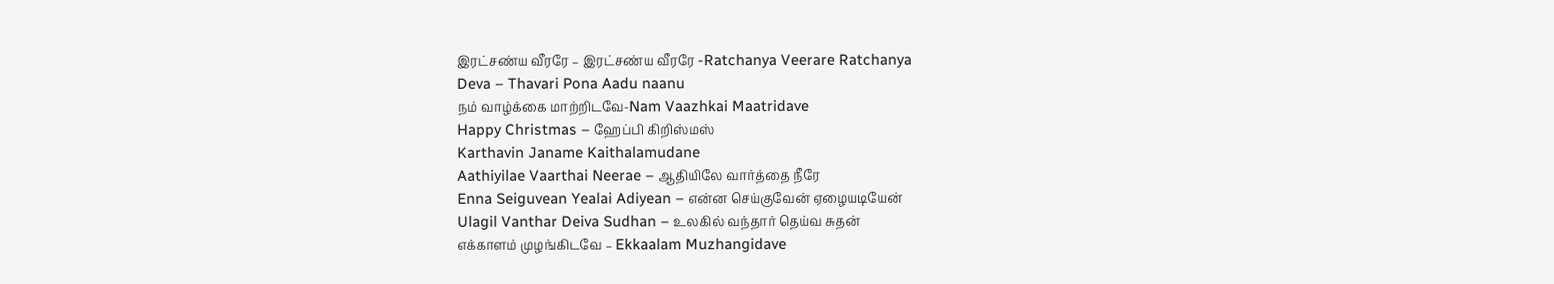இரட்சண்ய வீரரே – இரட்சண்ய வீரரே -Ratchanya Veerare Ratchanya
Deva – Thavari Pona Aadu naanu
நம் வாழ்க்கை மாற்றிடவே-Nam Vaazhkai Maatridave
Happy Christmas – ஹேப்பி கிறிஸ்மஸ்
Karthavin Janame Kaithalamudane
Aathiyilae Vaarthai Neerae – ஆதியிலே வார்த்தை நீரே
Enna Seiguvean Yealai Adiyean – என்ன செய்குவேன் ஏழையடியேன்
Ulagil Vanthar Deiva Sudhan – உலகில் வந்தார் தெய்வ சுதன்
எக்காளம் முழங்கிடவே – Ekkaalam Muzhangidave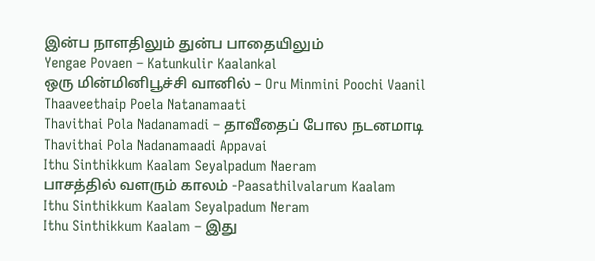இன்ப நாளதிலும் துன்ப பாதையிலும்
Yengae Povaen – Katunkulir Kaalankal
ஒரு மின்மினிபூச்சி வானில் – Oru Minmini Poochi Vaanil
Thaaveethaip Poela Natanamaati
Thavithai Pola Nadanamadi – தாவீதைப் போல நடனமாடி
Thavithai Pola Nadanamaadi Appavai
Ithu Sinthikkum Kaalam Seyalpadum Naeram
பாசத்தில் வளரும் காலம் -Paasathilvalarum Kaalam
Ithu Sinthikkum Kaalam Seyalpadum Neram
Ithu Sinthikkum Kaalam – இது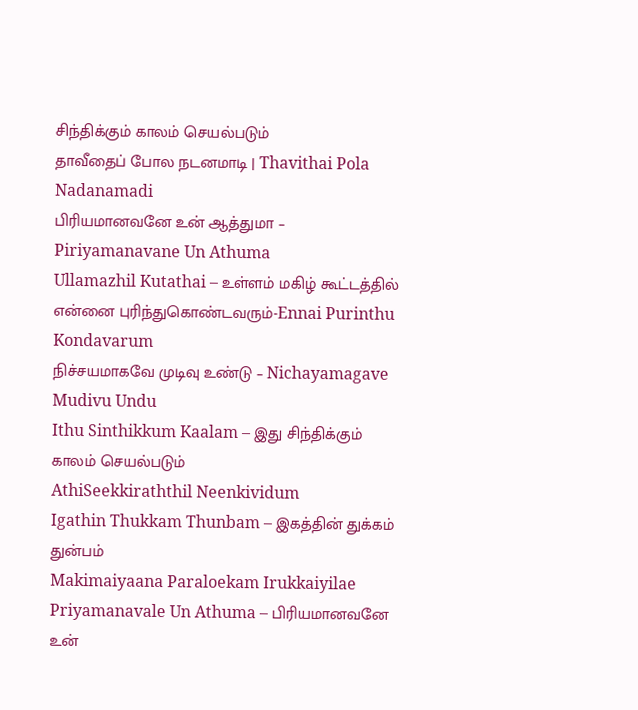சிந்திக்கும் காலம் செயல்படும்
தாவீதைப் போல நடனமாடி | Thavithai Pola Nadanamadi
பிரியமானவனே உன் ஆத்துமா – Piriyamanavane Un Athuma
Ullamazhil Kutathai – உள்ளம் மகிழ் கூட்டத்தில்
என்னை புரிந்துகொண்டவரும்-Ennai Purinthu Kondavarum
நிச்சயமாகவே முடிவு உண்டு – Nichayamagave Mudivu Undu
Ithu Sinthikkum Kaalam – இது சிந்திக்கும் காலம் செயல்படும்
AthiSeekkiraththil Neenkividum
Igathin Thukkam Thunbam – இகத்தின் துக்கம் துன்பம்
Makimaiyaana Paraloekam Irukkaiyilae
Priyamanavale Un Athuma – பிரியமானவனே உன்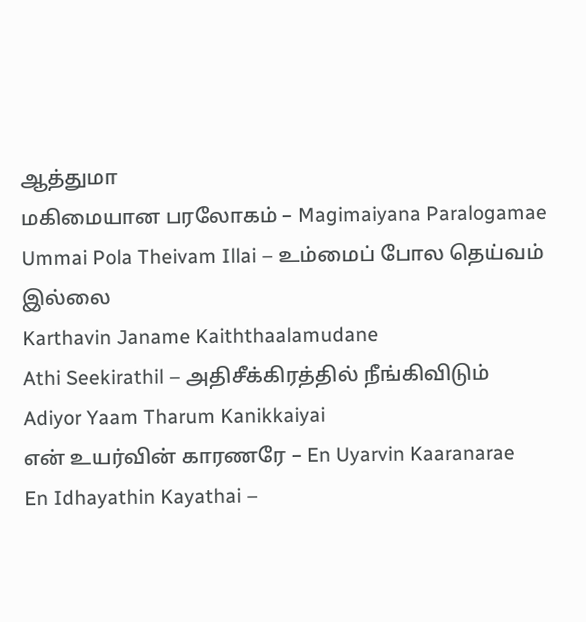ஆத்துமா
மகிமையான பரலோகம் – Magimaiyana Paralogamae
Ummai Pola Theivam Illai – உம்மைப் போல தெய்வம் இல்லை
Karthavin Janame Kaiththaalamudane
Athi Seekirathil – அதிசீக்கிரத்தில் நீங்கிவிடும்
Adiyor Yaam Tharum Kanikkaiyai
என் உயர்வின் காரணரே – En Uyarvin Kaaranarae
En Idhayathin Kayathai –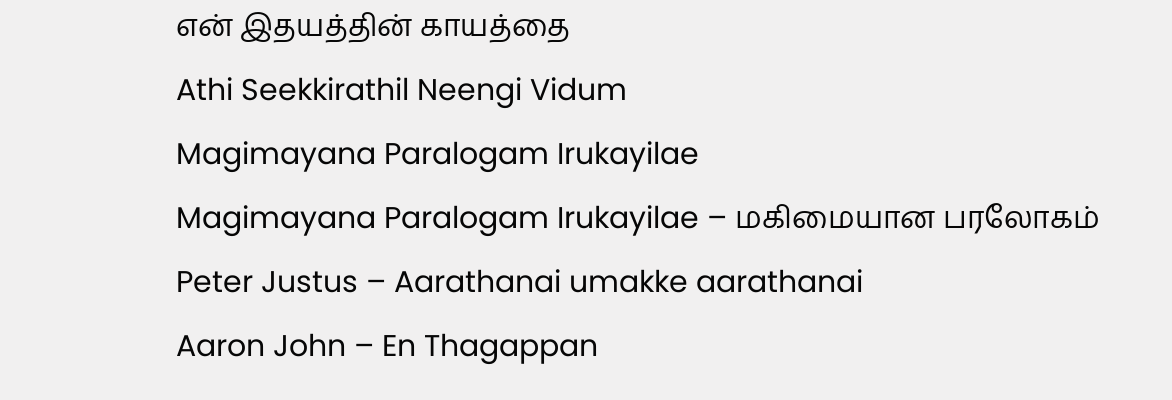என் இதயத்தின் காயத்தை
Athi Seekkirathil Neengi Vidum
Magimayana Paralogam Irukayilae
Magimayana Paralogam Irukayilae – மகிமையான பரலோகம்
Peter Justus – Aarathanai umakke aarathanai
Aaron John – En Thagappan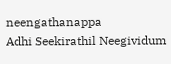neengathanappa
Adhi Seekirathil Neegividum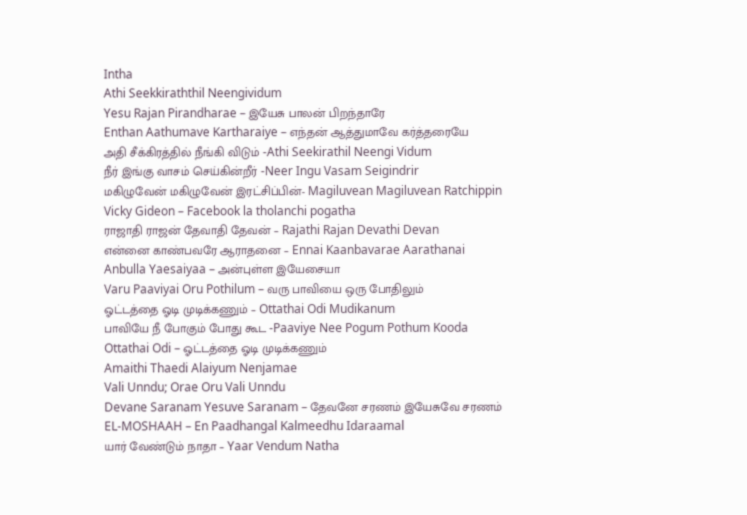Intha
Athi Seekkiraththil Neengividum
Yesu Rajan Pirandharae – இயேசு பாலன் பிறந்தாரே
Enthan Aathumave Kartharaiye – எந்தன் ஆத்துமாவே கர்த்தரையே
அதி சீக்கிரத்தில் நீங்கி விடும் -Athi Seekirathil Neengi Vidum
நீர் இங்கு வாசம் செய்கின்றீர் -Neer Ingu Vasam Seigindrir
மகிழுவேன் மகிழுவேன் இரட்சிப்பின்- Magiluvean Magiluvean Ratchippin
Vicky Gideon – Facebook la tholanchi pogatha
ராஜாதி ராஜன் தேவாதி தேவன் – Rajathi Rajan Devathi Devan
என்னை காண்பவரே ஆராதனை – Ennai Kaanbavarae Aarathanai
Anbulla Yaesaiyaa – அன்புள்ள இயேசையா
Varu Paaviyai Oru Pothilum – வரு பாவியை ஒரு போதிலும்
ஓட்டத்தை ஓடி முடிக்கணும் – Ottathai Odi Mudikanum
பாவியே நீ போகும் போது கூட -Paaviye Nee Pogum Pothum Kooda
Ottathai Odi – ஓட்டத்தை ஓடி முடிக்கணும்
Amaithi Thaedi Alaiyum Nenjamae
Vali Unndu; Orae Oru Vali Unndu
Devane Saranam Yesuve Saranam – தேவனே சரணம் இயேசுவே சரணம்
EL-MOSHAAH – En Paadhangal Kalmeedhu Idaraamal
யார் வேண்டும் நாதா – Yaar Vendum Natha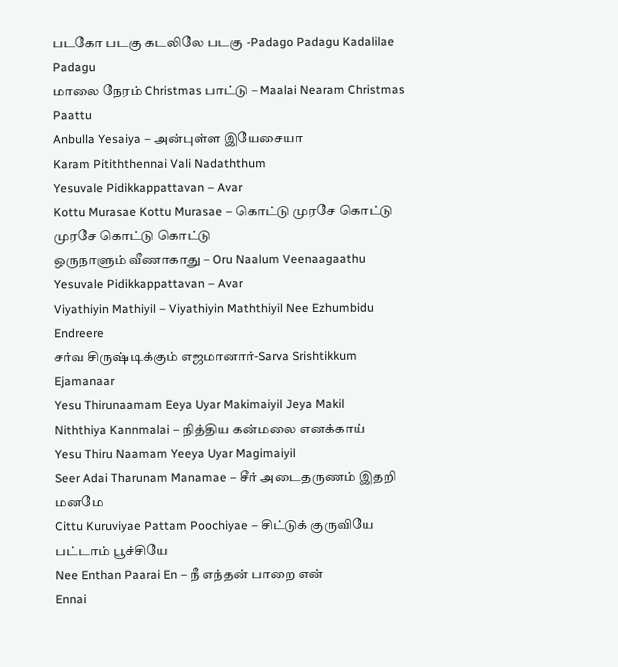படகோ படகு கடலிலே படகு -Padago Padagu Kadalilae Padagu
மாலை நேரம் Christmas பாட்டு – Maalai Nearam Christmas Paattu
Anbulla Yesaiya – அன்புள்ள இயேசையா
Karam Pitiththennai Vali Nadaththum
Yesuvale Pidikkappattavan – Avar
Kottu Murasae Kottu Murasae – கொட்டு முரசே கொட்டு முரசே கொட்டு கொட்டு
ஒருநாளும் வீணாகாது – Oru Naalum Veenaagaathu
Yesuvale Pidikkappattavan – Avar
Viyathiyin Mathiyil – Viyathiyin Maththiyil Nee Ezhumbidu Endreere
சர்வ சிருஷ்டிக்கும் எஜமானார்-Sarva Srishtikkum Ejamanaar
Yesu Thirunaamam Eeya Uyar Makimaiyil Jeya Makil
Niththiya Kannmalai – நித்திய கன்மலை எனக்காய்
Yesu Thiru Naamam Yeeya Uyar Magimaiyil
Seer Adai Tharunam Manamae – சீர் அடைதருணம் இதறி மனமே
Cittu Kuruviyae Pattam Poochiyae – சிட்டுக் குருவியே பட்டாம் பூச்சியே
Nee Enthan Paarai En – நீ எந்தன் பாறை என்
Ennai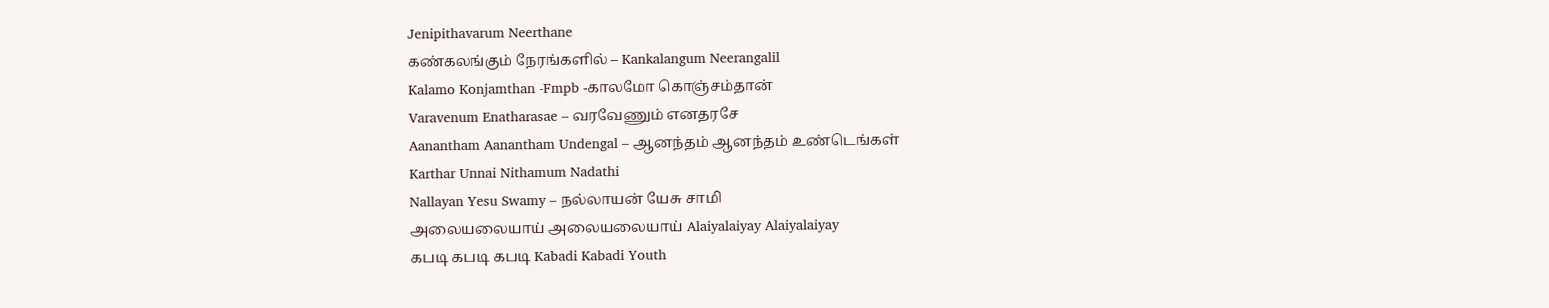Jenipithavarum Neerthane
கண்கலங்கும் நேரங்களில் – Kankalangum Neerangalil
Kalamo Konjamthan -Fmpb -காலமோ கொஞ்சம்தான்
Varavenum Enatharasae – வரவேணும் எனதரசே
Aanantham Aanantham Undengal – ஆனந்தம் ஆனந்தம் உண்டெங்கள்
Karthar Unnai Nithamum Nadathi
Nallayan Yesu Swamy – நல்லாயன் யேசு சாமி
அலையலையாய் அலையலையாய் Alaiyalaiyay Alaiyalaiyay
கபடி கபடி கபடி Kabadi Kabadi Youth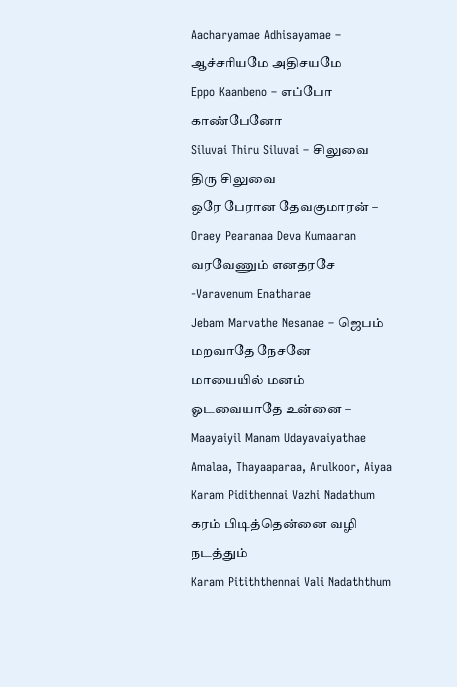Aacharyamae Adhisayamae – ஆச்சரியமே அதிசயமே
Eppo Kaanbeno – எப்போ காண்பேனோ
Siluvai Thiru Siluvai – சிலுவை திரு சிலுவை
ஒரே பேரான தேவகுமாரன் – Oraey Pearanaa Deva Kumaaran
வரவேணும் எனதரசே -Varavenum Enatharae
Jebam Marvathe Nesanae – ஜெபம் மறவாதே நேசனே
மாயையில் மனம் ஓடவையாதே உன்னை – Maayaiyil Manam Udayavaiyathae
Amalaa, Thayaaparaa, Arulkoor, Aiyaa
Karam Pidithennai Vazhi Nadathum கரம் பிடித்தென்னை வழி நடத்தும்
Karam Pitiththennai Vali Nadaththum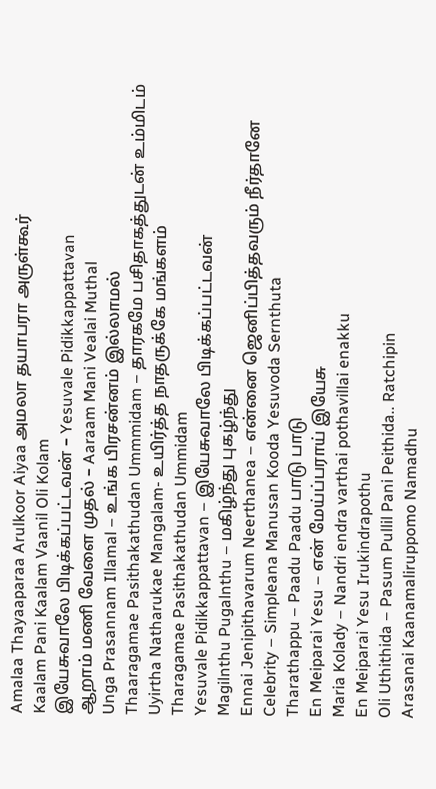Amalaa Thayaaparaa Arulkoor Aiyaa அமலா தயாபரா அருள்கூர்
Kaalam Pani Kaalam Vaanil Oli Kolam
இயேசுவாலே பிடிக்கப்பட்டவன் – Yesuvale Pidikkappattavan
ஆறாம் மணி வேளை முதல் – Aaraam Mani Vealai Muthal
Unga Prasannam Illamal – உங்க பிரசன்னம் இல்லாமல்
Thaaragamae Pasithakathudan Ummmidam – தாரகமே பசிதாகத்துடன் உம்மிடம்
Uyirtha Natharukae Mangalam- உயிர்த்த நாதருக்கே மங்களம்
Tharagamae Pasithakathudan Ummidam
Yesuvale Pidikkappattavan – இயேசுவாலே பிடிக்கப்பட்டவன்
Magilnthu Pugalnthu – மகிழ்ந்து புகழ்ந்து
Ennai Jenipithavarum Neerthanea – என்னை ஜெனிப்பித்தவரும் நீர்தானே
Celebrity – Simpleana Manusan Kooda Yesuvoda Sernthuta
Tharathappu – Paadu Paadu பாடு பாடு
En Meiparai Yesu – என் மேய்ப்பராய் இயேசு
Maria Kolady – Nandri endra varthai pothavillai enakku
En Meiparai Yesu Irukindrapothu
Oli Uthithida – Pasum Pullil Pani Peithida.. Ratchipin
Arasanai Kaanamaliruppomo Namadhu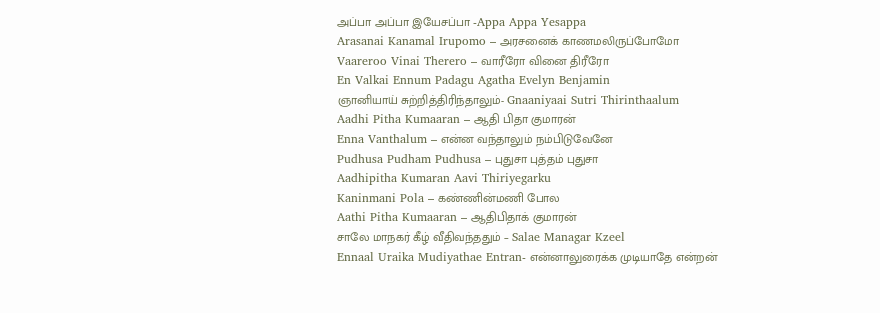அப்பா அப்பா இயேசப்பா -Appa Appa Yesappa
Arasanai Kanamal Irupomo – அரசனைக் காணமலிருப்போமோ
Vaareroo Vinai Therero – வாரீரோ வினை திரீரோ
En Valkai Ennum Padagu Agatha Evelyn Benjamin
ஞானியாய் சுற்றித்திரிந்தாலும்- Gnaaniyaai Sutri Thirinthaalum
Aadhi Pitha Kumaaran – ஆதி பிதா குமாரன்
Enna Vanthalum – என்ன வந்தாலும் நம்பிடுவேனே
Pudhusa Pudham Pudhusa – புதுசா புத்தம் புதுசா
Aadhipitha Kumaran Aavi Thiriyegarku
Kaninmani Pola – கண்ணின்மணி போல
Aathi Pitha Kumaaran – ஆதிபிதாக் குமாரன்
சாலே மாநகர் கீழ் வீதிவந்ததும் – Salae Managar Kzeel
Ennaal Uraika Mudiyathae Entran- என்னாலுரைக்க முடியாதே என்றன்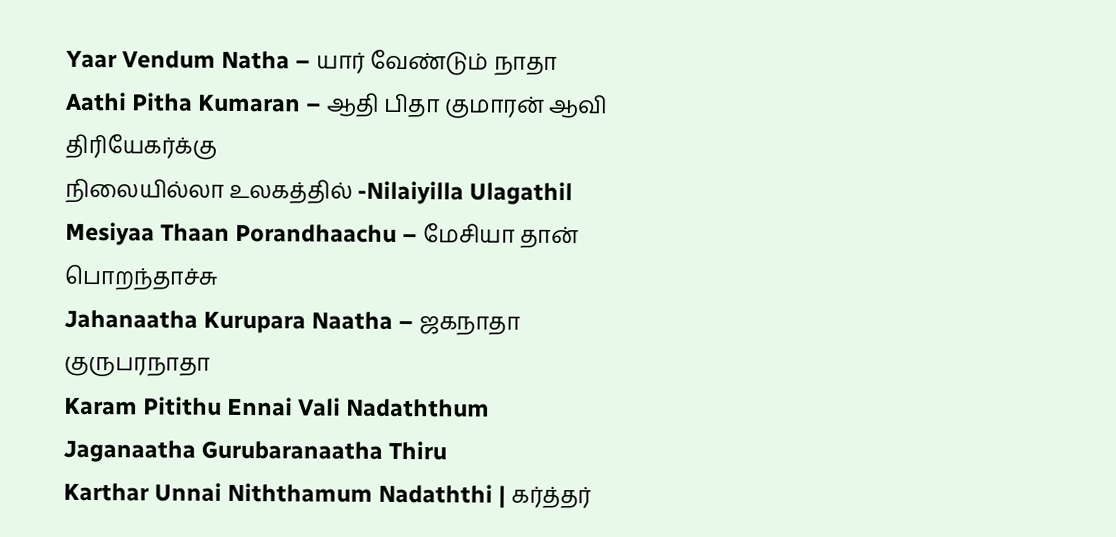Yaar Vendum Natha – யார் வேண்டும் நாதா
Aathi Pitha Kumaran – ஆதி பிதா குமாரன் ஆவி திரியேகர்க்கு
நிலையில்லா உலகத்தில் -Nilaiyilla Ulagathil
Mesiyaa Thaan Porandhaachu – மேசியா தான் பொறந்தாச்சு
Jahanaatha Kurupara Naatha – ஜகநாதா குருபரநாதா
Karam Pitithu Ennai Vali Nadaththum
Jaganaatha Gurubaranaatha Thiru
Karthar Unnai Niththamum Nadaththi | கர்த்தர்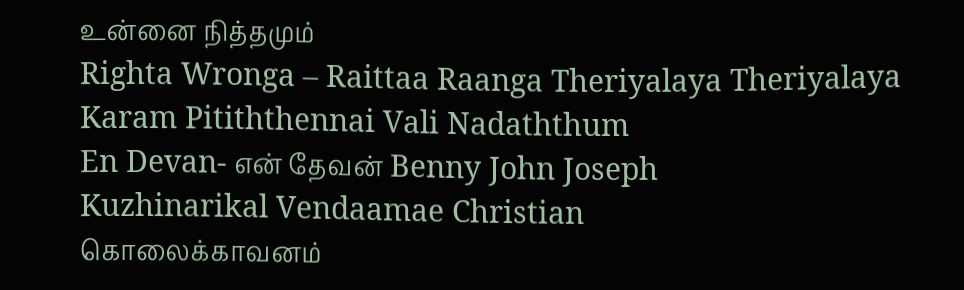உன்னை நித்தமும்
Righta Wronga – Raittaa Raanga Theriyalaya Theriyalaya
Karam Pitiththennai Vali Nadaththum
En Devan- என் தேவன் Benny John Joseph
Kuzhinarikal Vendaamae Christian
கொலைக்காவனம்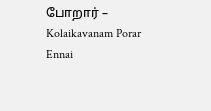போறார் – Kolaikavanam Porar
Ennai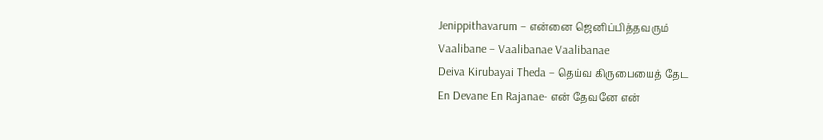Jenippithavarum – என்னை ஜெனிப்பித்தவரும்
Vaalibane – Vaalibanae Vaalibanae
Deiva Kirubayai Theda – தெய்வ கிருபையைத் தேட
En Devane En Rajanae- என் தேவனே என்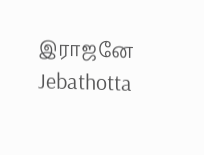இராஜனே Jebathotta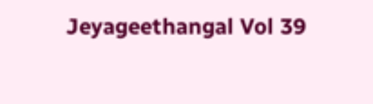Jeyageethangal Vol 39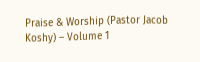Praise & Worship (Pastor Jacob Koshy) – Volume 1